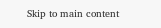Skip to main content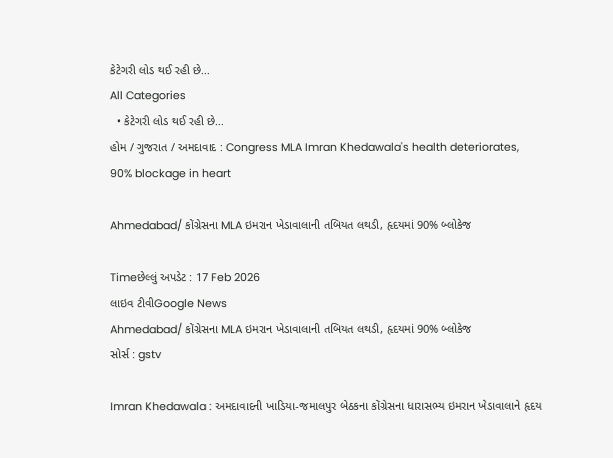કેટેગરી લોડ થઈ રહી છે...
All Categories
  • કેટેગરી લોડ થઈ રહી છે...
હોમ / ગુજરાત / અમદાવાદ : Congress MLA Imran Khedawala's health deteriorates, 90% blockage in heart

Ahmedabad/ કોંગ્રેસના MLA ઇમરાન ખેડાવાલાની તબિયત લથડી, હૃદયમાં 90% બ્લોકેજ

Timeછેલ્લું અપડેટ : 17 Feb 2026
લાઇવ ટીવીGoogle News
Ahmedabad/ કોંગ્રેસના MLA ઇમરાન ખેડાવાલાની તબિયત લથડી, હૃદયમાં 90% બ્લોકેજ
સોર્સ : gstv

Imran Khedawala : અમદાવાદની ખાડિયા-જમાલપુર બેઠકના કોંગ્રેસના ધારાસભ્ય ઇમરાન ખેડાવાલાને હૃદય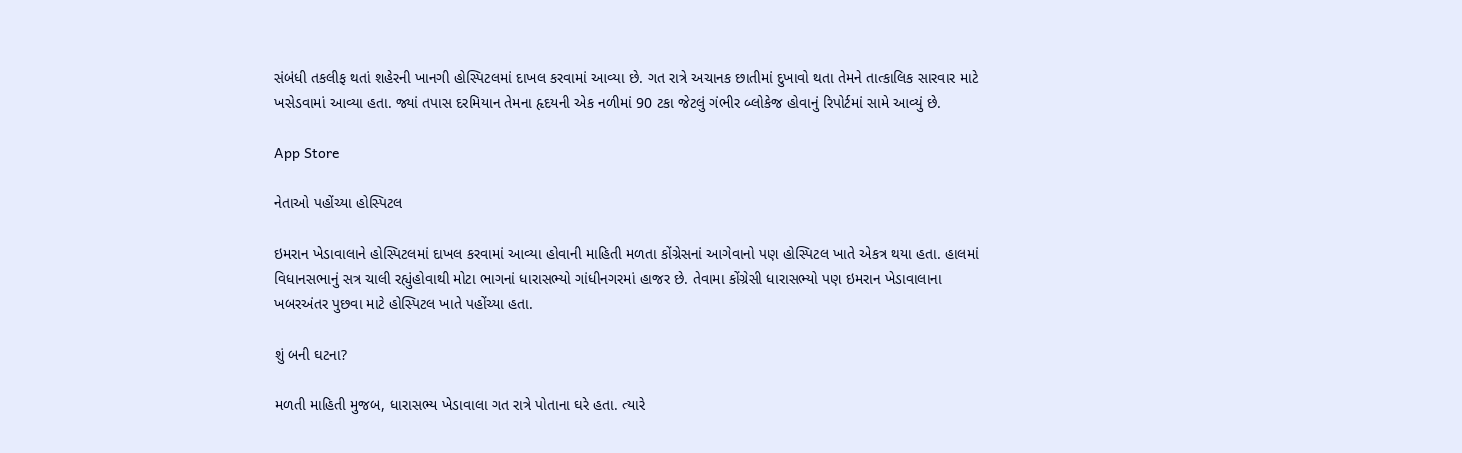સંબંધી તકલીફ થતાં શહેરની ખાનગી હોસ્પિટલમાં દાખલ કરવામાં આવ્યા છે. ગત રાત્રે અચાનક છાતીમાં દુખાવો થતા તેમને તાત્કાલિક સારવાર માટે ખસેડવામાં આવ્યા હતા. જ્યાં તપાસ દરમિયાન તેમના હૃદયની એક નળીમાં 90 ટકા જેટલું ગંભીર બ્લોકેજ હોવાનું રિપોર્ટમાં સામે આવ્યું છે.

App Store

નેતાઓ પહોંચ્યા હોસ્પિટલ

ઇમરાન ખેડાવાલાને હોસ્પિટલમાં દાખલ કરવામાં આવ્યા હોવાની માહિતી મળતા કોંગ્રેસનાં આગેવાનો પણ હોસ્પિટલ ખાતે એકત્ર થયા હતા. હાલમાં વિધાનસભાનું સત્ર ચાલી રહ્યુંહોવાથી મોટા ભાગનાં ધારાસભ્યો ગાંધીનગરમાં હાજર છે. તેવામા કોંગ્રેસી ધારાસભ્યો પણ ઇમરાન ખેડાવાલાના ખબરઅંતર પુછવા માટે હોસ્પિટલ ખાતે પહોંચ્યા હતા.

શું બની ઘટના?

મળતી માહિતી મુજબ, ધારાસભ્ય ખેડાવાલા ગત રાત્રે પોતાના ઘરે હતા. ત્યારે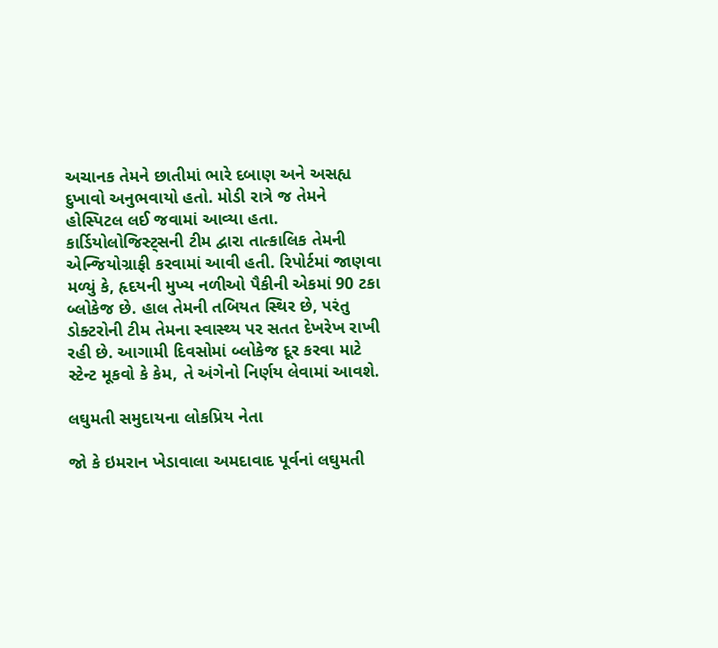અચાનક તેમને છાતીમાં ભારે દબાણ અને અસહ્ય દુખાવો અનુભવાયો હતો. મોડી રાત્રે જ તેમને હોસ્પિટલ લઈ જવામાં આવ્યા હતા. કાર્ડિયોલોજિસ્ટ્સની ટીમ દ્વારા તાત્કાલિક તેમની એન્જિયોગ્રાફી કરવામાં આવી હતી. રિપોર્ટમાં જાણવા મળ્યું કે, હૃદયની મુખ્ય નળીઓ પૈકીની એકમાં 90 ટકા બ્લોકેજ છે. હાલ તેમની તબિયત સ્થિર છે, પરંતુ ડોક્ટરોની ટીમ તેમના સ્વાસ્થ્ય પર સતત દેખરેખ રાખી રહી છે. આગામી દિવસોમાં બ્લોકેજ દૂર કરવા માટે સ્ટેન્ટ મૂકવો કે કેમ, તે અંગેનો નિર્ણય લેવામાં આવશે.

લઘુમતી સમુદાયના લોકપ્રિય નેતા

જો કે ઇમરાન ખેડાવાલા અમદાવાદ પૂર્વનાં લઘુમતી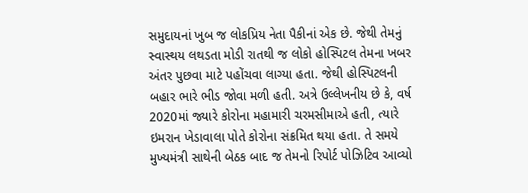સમુદાયનાં ખુબ જ લોકપ્રિય નેતા પૈકીનાં એક છે. જેથી તેમનું સ્વાસ્થય લથડતા મોડી રાતથી જ લોકો હોસ્પિટલ તેમના ખબર અંતર પુછવા માટે પહોંચવા લાગ્યા હતા. જેથી હોસ્પિટલની બહાર ભારે ભીડ જોવા મળી હતી. અત્રે ઉલ્લેખનીય છે કે, વર્ષ 2020માં જ્યારે કોરોના મહામારી ચરમસીમાએ હતી, ત્યારે ઇમરાન ખેડાવાલા પોતે કોરોના સંક્રમિત થયા હતા. તે સમયે મુખ્યમંત્રી સાથેની બેઠક બાદ જ તેમનો રિપોર્ટ પોઝિટિવ આવ્યો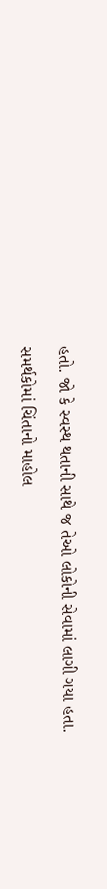હતો. જો કે સ્વસ્થ થતાની સાથે જ તેઓ લોકોની સેવામાં લાગી ગયા હતા.

સમર્થકોમાં ચિંતાનો માહોલ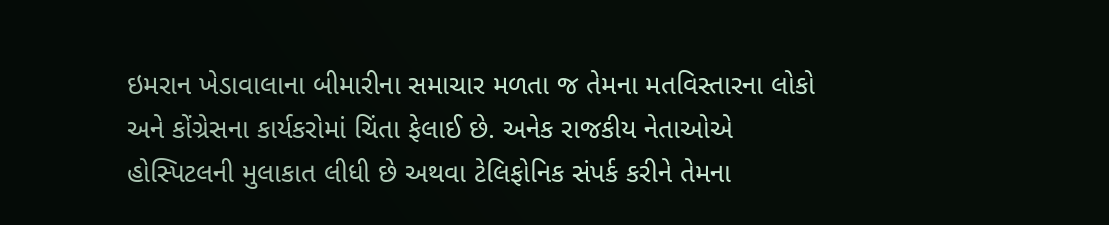ઇમરાન ખેડાવાલાના બીમારીના સમાચાર મળતા જ તેમના મતવિસ્તારના લોકો અને કોંગ્રેસના કાર્યકરોમાં ચિંતા ફેલાઈ છે. અનેક રાજકીય નેતાઓએ હોસ્પિટલની મુલાકાત લીધી છે અથવા ટેલિફોનિક સંપર્ક કરીને તેમના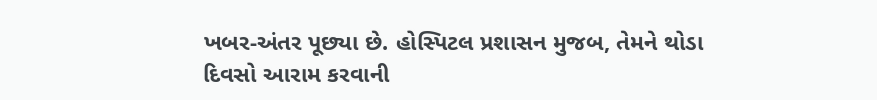ખબર-અંતર પૂછ્યા છે. હોસ્પિટલ પ્રશાસન મુજબ, તેમને થોડા દિવસો આરામ કરવાની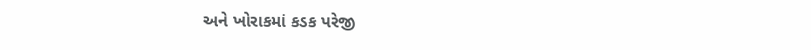અને ખોરાકમાં કડક પરેજી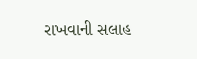રાખવાની સલાહ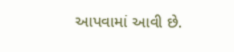આપવામાં આવી છે.